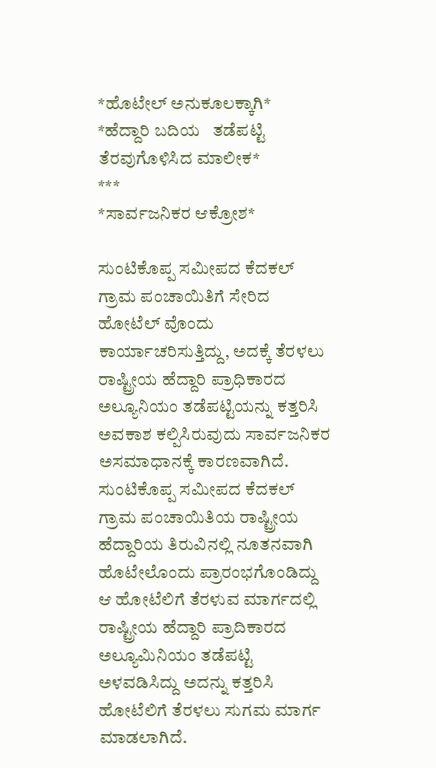*ಹೊಟೇಲ್ ಅನುಕೂಲಕ್ಕಾಗಿ*
*ಹೆದ್ದಾರಿ ಬದಿಯ   ತಡೆಪಟ್ಟಿ ತೆರವುಗೊಳಿಸಿದ ಮಾಲೀಕ*
***
*ಸಾರ್ವಜನಿಕರ ಆಕ್ರೋಶ*

ಸುಂಟಿಕೊಪ್ಪ ಸಮೀಪದ ಕೆದಕಲ್ ಗ್ರಾಮ ಪಂಚಾಯಿತಿಗೆ ಸೇರಿದ ಹೋಟೆಲ್ ವೊಂದು ಕಾರ್ಯಾಚರಿಸುತ್ತಿದ್ದು, ಅದಕ್ಕೆ ತೆರಳಲು ರಾಷ್ಟ್ರೀಯ ಹೆದ್ದಾರಿ ಪ್ರಾಧಿಕಾರದ ಅಲ್ಯೂನಿಯಂ ತಡೆಪಟ್ಟಿಯನ್ನು ಕತ್ತರಿಸಿ ಅವಕಾಶ ಕಲ್ಪಿಸಿರುವುದು ಸಾರ್ವಜನಿಕರ ಅಸಮಾಧಾನಕ್ಕೆ ಕಾರಣವಾಗಿದೆ.
ಸುಂಟಿಕೊಪ್ಪ ಸಮೀಪದ ಕೆದಕಲ್ ಗ್ರಾಮ ಪಂಚಾಯಿತಿಯ ರಾಷ್ಟ್ರೀಯ ಹೆದ್ದಾರಿಯ ತಿರುವಿನಲ್ಲಿ ನೂತನವಾಗಿ ಹೊಟೇಲೊಂದು ಪ್ರಾರಂಭಗೊಂಡಿದ್ದು ಆ ಹೋಟೆಲಿಗೆ ತೆರಳುವ ಮಾರ್ಗದಲ್ಲಿ ರಾಷ್ಟ್ರೀಯ ಹೆದ್ದಾರಿ ಪ್ರಾದಿಕಾರದ ಅಲ್ಯೂಮಿನಿಯಂ ತಡೆಪಟ್ಟಿ ಅಳವಡಿಸಿದ್ದು ಅದನ್ನು ಕತ್ತರಿಸಿ ಹೋಟೆಲಿಗೆ ತೆರಳಲು ಸುಗಮ ಮಾರ್ಗ ಮಾಡಲಾಗಿದೆ.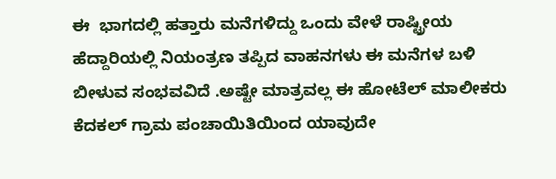ಈ  ಭಾಗದಲ್ಲಿ ಹತ್ತಾರು ಮನೆಗಳಿದ್ದು ಒಂದು ವೇಳೆ ರಾಷ್ಟ್ರೀಯ ಹೆದ್ದಾರಿಯಲ್ಲಿ ನಿಯಂತ್ರಣ ತಪ್ಪಿದ ವಾಹನಗಳು ಈ ಮನೆಗಳ ಬಳಿ ಬೀಳುವ ಸಂಭವವಿದೆ .ಅಷ್ಟೇ ಮಾತ್ರವಲ್ಲ ಈ ಹೋಟೆಲ್ ಮಾಲೀಕರು ಕೆದಕಲ್ ಗ್ರಾಮ ಪಂಚಾಯಿತಿಯಿಂದ ಯಾವುದೇ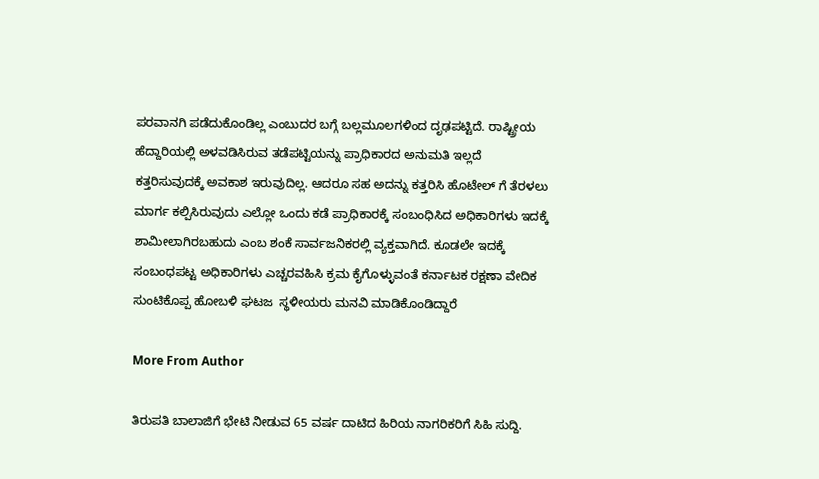ಪರವಾನಗಿ ಪಡೆದುಕೊಂಡಿಲ್ಲ ಎಂಬುದರ ಬಗ್ಗೆ ಬಲ್ಲಮೂಲಗಳಿಂದ ದೃಢಪಟ್ಟಿದೆ. ರಾಷ್ಟ್ರೀಯ ಹೆದ್ದಾರಿಯಲ್ಲಿ ಅಳವಡಿಸಿರುವ ತಡೆಪಟ್ಟಿಯನ್ನು ಪ್ರಾಧಿಕಾರದ ಅನುಮತಿ ಇಲ್ಲದೆ ಕತ್ತರಿಸುವುದಕ್ಕೆ ಅವಕಾಶ ಇರುವುದಿಲ್ಲ. ಆದರೂ ಸಹ ಅದನ್ನು ಕತ್ತರಿಸಿ ಹೊಟೇಲ್ ಗೆ ತೆರಳಲು ಮಾರ್ಗ ಕಲ್ಪಿಸಿರುವುದು ಎಲ್ಲೋ ಒಂದು ಕಡೆ ಪ್ರಾಧಿಕಾರಕ್ಕೆ ಸಂಬಂಧಿಸಿದ ಅಧಿಕಾರಿಗಳು ಇದಕ್ಕೆ ಶಾಮೀಲಾಗಿರಬಹುದು ಎಂಬ ಶಂಕೆ ಸಾರ್ವಜನಿಕರಲ್ಲಿ ವ್ಯಕ್ತವಾಗಿದೆ. ಕೂಡಲೇ ಇದಕ್ಕೆ ಸಂಬಂಧಪಟ್ಟ ಅಧಿಕಾರಿಗಳು ಎಚ್ಚರವಹಿಸಿ ಕ್ರಮ ಕೈಗೊಳ್ಳುವಂತೆ ಕರ್ನಾಟಕ ರಕ್ಷಣಾ ವೇದಿಕ  ಸುಂಟಿಕೊಪ್ಪ ಹೋಬಳಿ ಘಟಜ  ಸ್ಥಳೀಯರು ಮನವಿ ಮಾಡಿಕೊಂಡಿದ್ದಾರೆ

More From Author

ತಿರುಪತಿ ಬಾಲಾಜಿಗೆ ಭೇಟಿ ನೀಡುವ 65 ವರ್ಷ ದಾಟಿದ ಹಿರಿಯ ನಾಗರಿಕರಿಗೆ ಸಿಹಿ ಸುದ್ದಿ.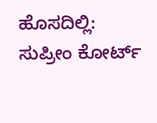ಹೊಸದಿಲ್ಲಿ: ಸುಪ್ರೀಂ ಕೋರ್ಟ್